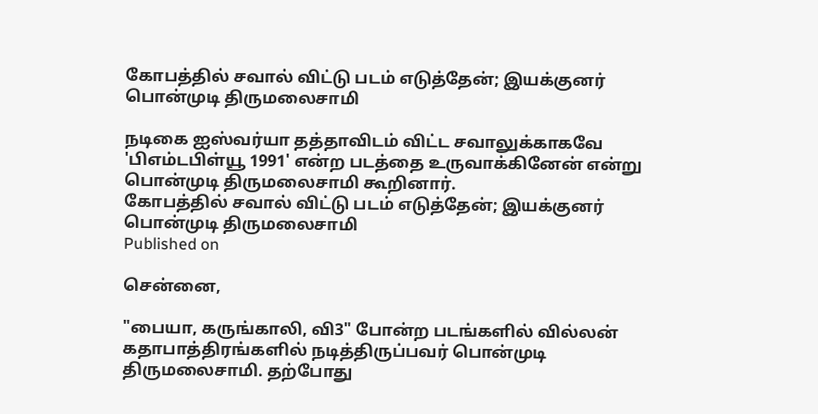கோபத்தில் சவால் விட்டு படம் எடுத்தேன்; இயக்குனர் பொன்முடி திருமலைசாமி

நடிகை ஐஸ்வர்யா தத்தாவிடம் விட்ட சவாலுக்காகவே 'பிஎம்டபிள்யூ 1991' என்ற படத்தை உருவாக்கினேன் என்று பொன்முடி திருமலைசாமி கூறினார்.
கோபத்தில் சவால் விட்டு படம் எடுத்தேன்; இயக்குனர் பொன்முடி திருமலைசாமி
Published on

சென்னை,

"பையா, கருங்காலி, வி3" போன்ற படங்களில் வில்லன் கதாபாத்திரங்களில் நடித்திருப்பவர் பொன்முடி திருமலைசாமி. தற்போது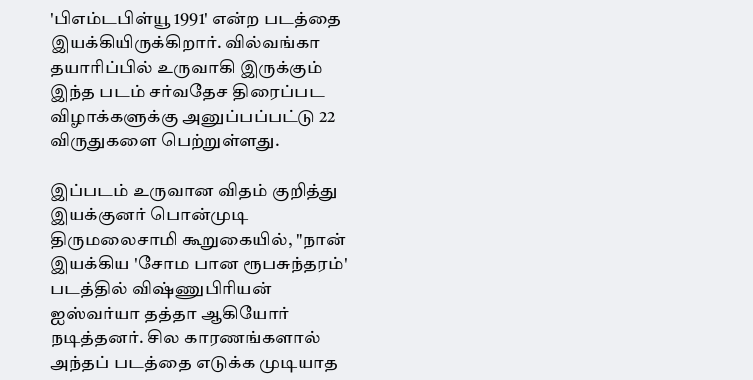'பிஎம்டபிள்யூ 1991' என்ற படத்தை இயக்கியிருக்கிறார். வில்வங்கா தயாரிப்பில் உருவாகி இருக்கும் இந்த படம் சர்வதேச திரைப்பட விழாக்களுக்கு அனுப்பப்பட்டு 22 விருதுகளை பெற்றுள்ளது.

இப்படம் உருவான விதம் குறித்து இயக்குனர் பொன்முடி திருமலைசாமி கூறுகையில், "நான் இயக்கிய 'சோம பான ரூபசுந்தரம்' படத்தில் விஷ்ணுபிரியன் ஐஸ்வர்யா தத்தா ஆகியோர் நடித்தனர். சில காரணங்களால் அந்தப் படத்தை எடுக்க முடியாத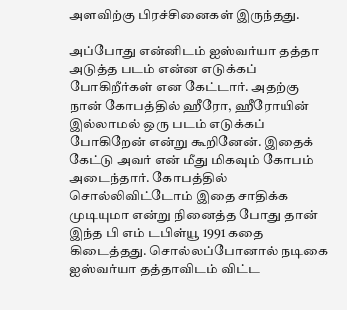அளவிற்கு பிரச்சினைகள் இருந்தது.

அப்போது என்னிடம் ஐஸ்வர்யா தத்தா அடுத்த படம் என்ன எடுக்கப் போகிறீர்கள் என கேட்டார். அதற்கு நான் கோபத்தில் ஹீரோ, ஹீரோயின் இல்லாமல் ஒரு படம் எடுக்கப் போகிறேன் என்று கூறினேன். இதைக் கேட்டு அவர் என் மீது மிகவும் கோபம் அடைந்தார். கோபத்தில் சொல்லிவிட்டோம் இதை சாதிக்க முடியுமா என்று நினைத்த போது தான் இந்த பி எம் டபிள்யூ 1991 கதை கிடைத்தது. சொல்லப்போனால் நடிகை ஐஸ்வர்யா தத்தாவிடம் விட்ட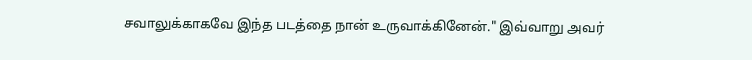சவாலுக்காகவே இந்த படத்தை நான் உருவாக்கினேன்." இவ்வாறு அவர்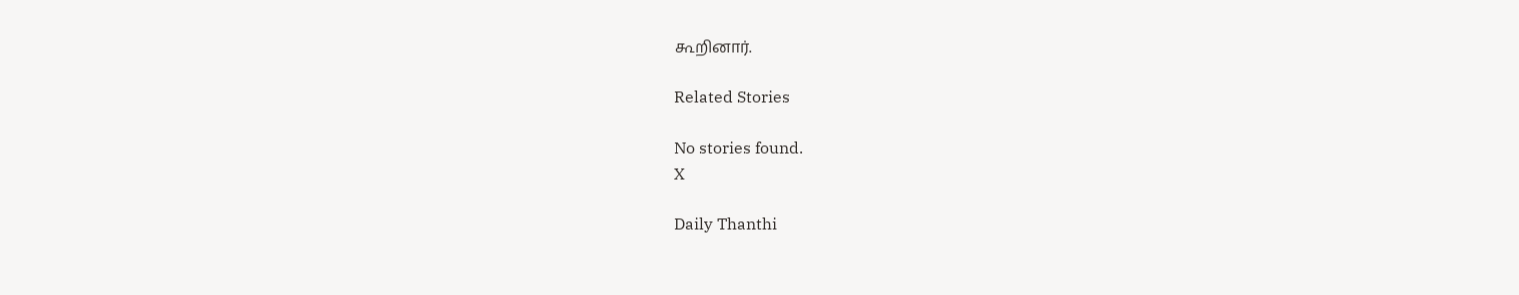கூறினார்.

Related Stories

No stories found.
X

Daily Thanthi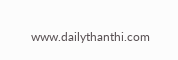www.dailythanthi.com